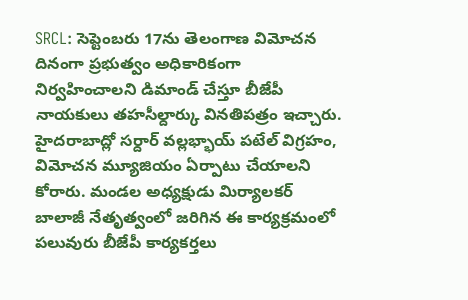SRCL: సెప్టెంబరు 17ను తెలంగాణ విమోచన దినంగా ప్రభుత్వం అధికారికంగా నిర్వహించాలని డిమాండ్ చేస్తూ బీజేపీ నాయకులు తహసీల్దార్కు వినతిపత్రం ఇచ్చారు. హైదరాబాద్లో సర్దార్ వల్లభ్భాయ్ పటేల్ విగ్రహం, విమోచన మ్యూజియం ఏర్పాటు చేయాలని కోరారు. మండల అధ్యక్షుడు మిర్యాలకర్ బాలాజీ నేతృత్వంలో జరిగిన ఈ కార్యక్రమంలో పలువురు బీజేపీ కార్యకర్తలు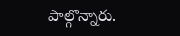పాల్గొన్నారు.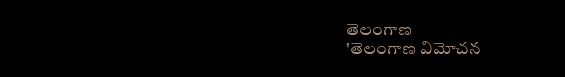తెలంగాణ
'తెలంగాణ విమోచన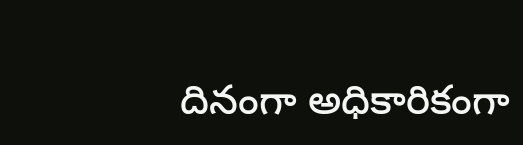దినంగా అధికారికంగా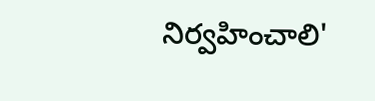నిర్వహించాలి'